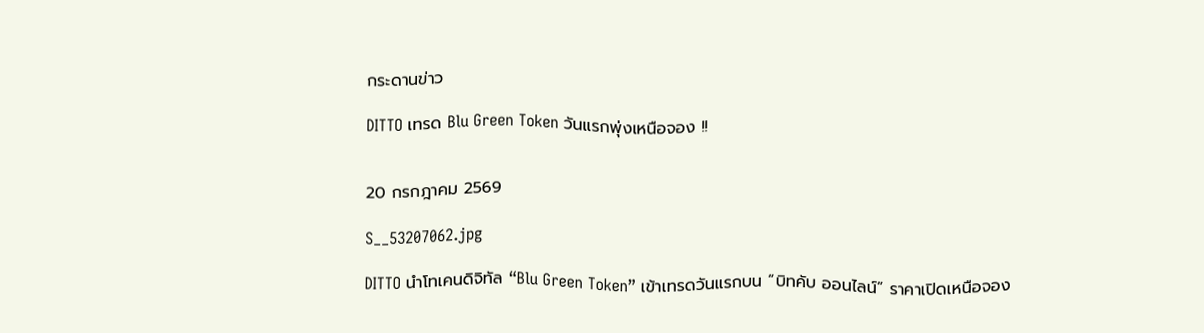กระดานข่าว

DITTO เทรด Blu Green Token วันแรกพุ่งเหนือจอง !!


20 กรกฎาคม 2569

S__53207062.jpg

DITTO นำโทเคนดิจิทัล “Blu Green Token” เข้าเทรดวันแรกบน “บิทคับ ออนไลน์” ราคาเปิดเหนือจอง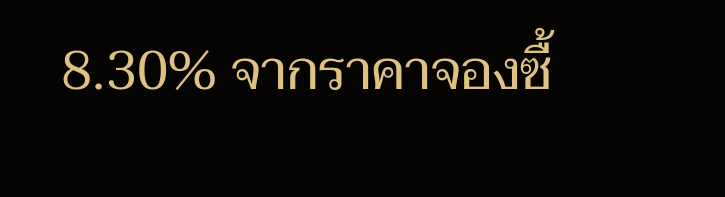8.30% จากราคาจองซื้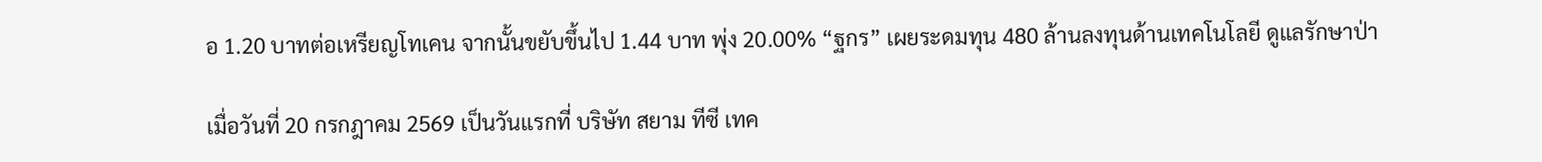อ 1.20 บาทต่อเหรียญโทเคน จากนั้นขยับขึ้นไป 1.44 บาท พุ่ง 20.00% “ฐกร” เผยระดมทุน 480 ล้านลงทุนด้านเทคโนโลยี ดูแลรักษาป่า

เมื่อวันที่ 20 กรกฎาคม 2569 เป็นวันแรกที่ บริษัท สยาม ทีซี เทค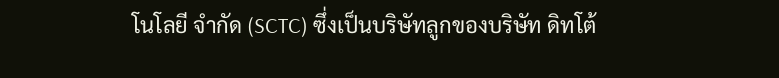โนโลยี จำกัด (SCTC) ซึ่งเป็นบริษัทลูกของบริษัท ดิทโต้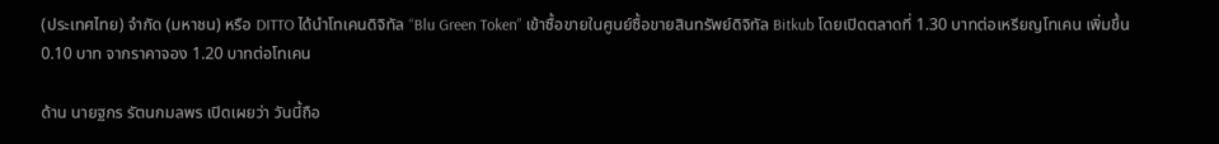(ประเทศไทย) จำกัด (มหาชน) หรือ DITTO ได้นำโทเคนดิจิทัล “Blu Green Token” เข้าซื้อขายในศูนย์ซื้อขายสินทรัพย์ดิจิทัล Bitkub โดยเปิดตลาดที่ 1.30 บาทต่อเหรียญโทเคน เพิ่มขึ้น 0.10 บาท จากราคาจอง 1.20 บาทต่อโทเคน

ด้าน นายฐกร รัตนกมลพร เปิดเผยว่า วันนี้ถือ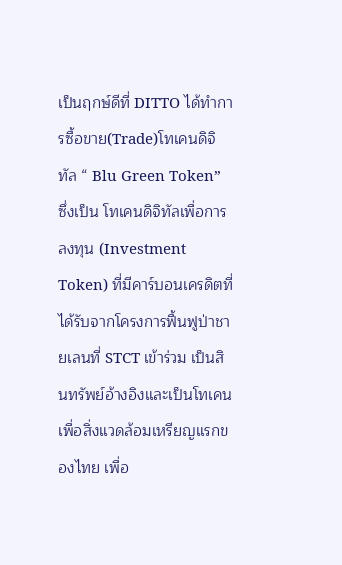เป็นฤกษ์ดีที่ DITTO ได้ทำการซื้อขาย(Trade)โทเคนดิจิทัล “ Blu Green Token” ซึ่งเป็น โทเคนดิจิทัลเพื่อการลงทุน (Investment Token) ที่มีคาร์บอนเครดิตที่ได้รับจากโครงการฟื้นฟูป่าชายเลนที่ STCT เข้าร่วม เป็นสินทรัพย์อ้างอิงและเป็นโทเคนเพื่อสิ่งแวดล้อมเหรียญแรกของไทย เพื่อ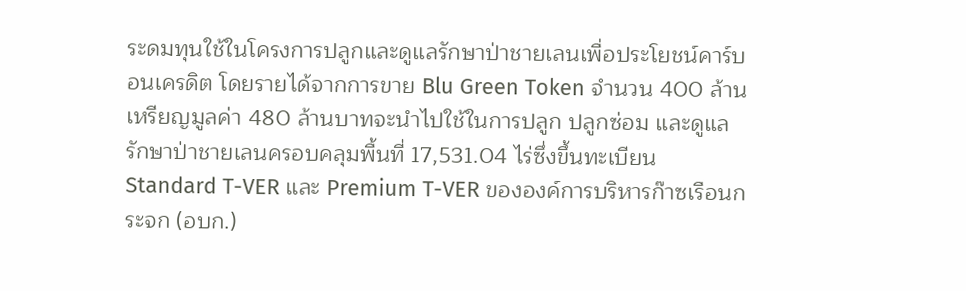ระดมทุนใช้ในโครงการปลูกและดูแลรักษาป่าชายเลนเพื่อประโยชน์คาร์บอนเครดิต โดยรายได้จากการขาย Blu Green Token จำนวน 400 ล้านเหรียญมูลค่า 480 ล้านบาทจะนำไปใช้ในการปลูก ปลูกซ่อม และดูแลรักษาป่าชายเลนครอบคลุมพื้นที่ 17,531.04 ไร่ซึ่งขึ้นทะเบียน Standard T-VER และ Premium T-VER ขององค์การบริหารก๊าซเรือนกระจก (อบก.)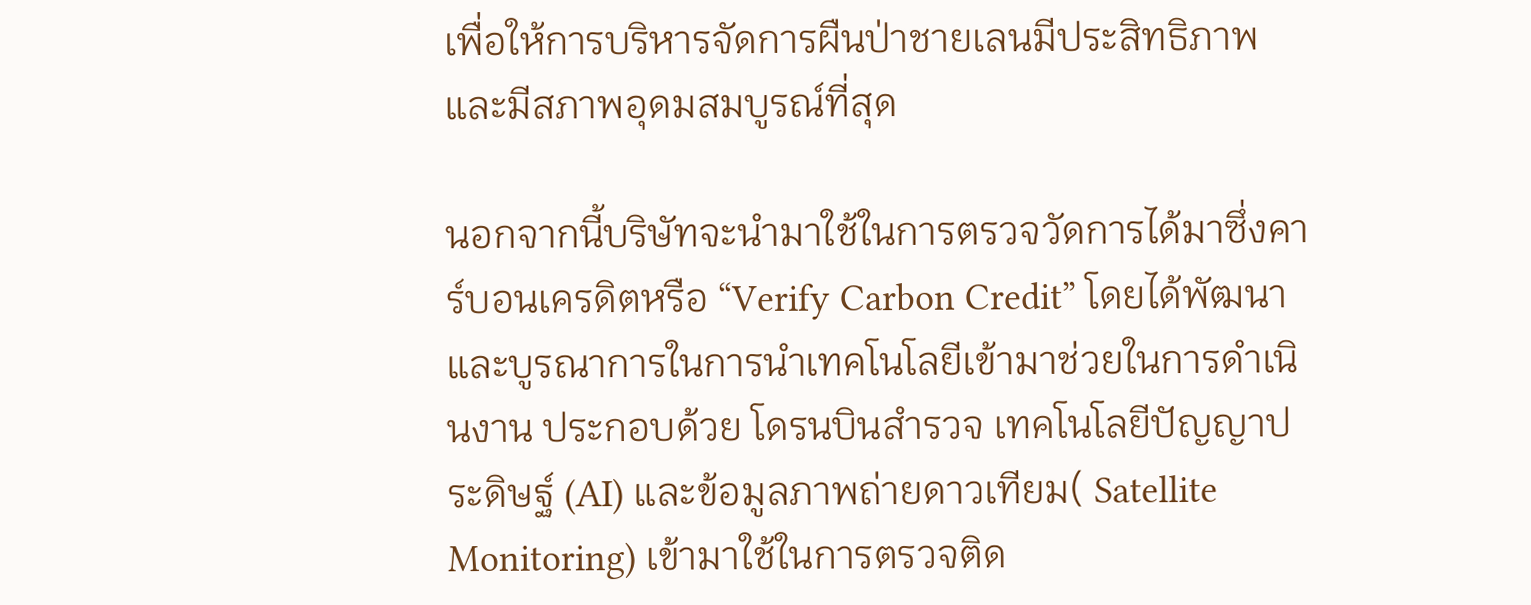เพื่อให้การบริหารจัดการผืนป่าชายเลนมีประสิทธิภาพ และมีสภาพอุดมสมบูรณ์ที่สุด

นอกจากนี้บริษัทจะนำมาใช้ในการตรวจวัดการได้มาซึ่งคาร์บอนเครดิตหรือ “Verify Carbon Credit” โดยได้พัฒนาและบูรณาการในการนำเทคโนโลยีเข้ามาช่วยในการดำเนินงาน ประกอบด้วย โดรนบินสำรวจ เทคโนโลยีปัญญาประดิษฐ์ (AI) และข้อมูลภาพถ่ายดาวเทียม( Satellite  Monitoring) เข้ามาใช้ในการตรวจติด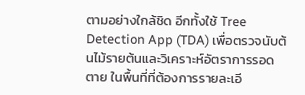ตามอย่างใกล้ชิด อีกทั้งใช้ Tree Detection App (TDA) เพื่อตรวจนับต้นไม้รายต้นและวิเคราะห์อัตราการรอดตาย ในพื้นที่ที่ต้องการรายละเอี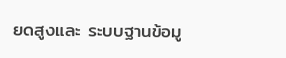ยดสูงและ ระบบฐานข้อมู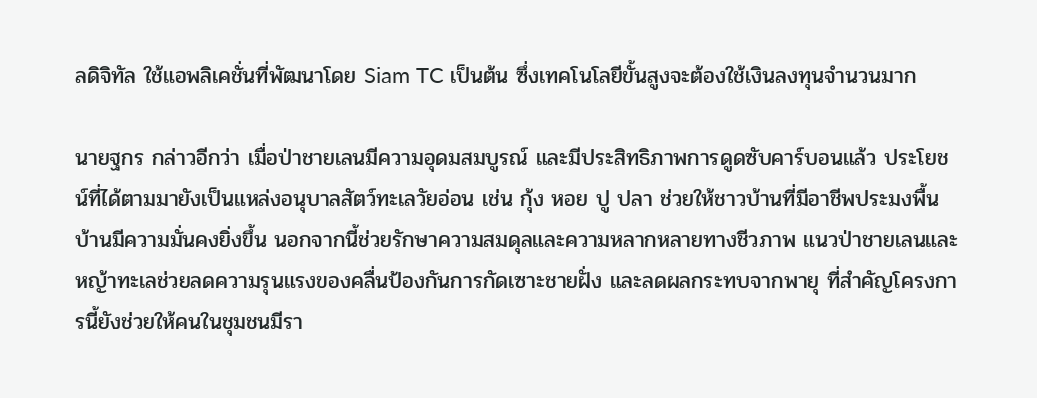ลดิจิทัล ใช้แอพลิเคชั่นที่พัฒนาโดย Siam TC เป็นต้น ซึ่งเทคโนโลยีขั้นสูงจะต้องใช้เงินลงทุนจำนวนมาก

นายฐกร กล่าวอีกว่า เมื่อป่าชายเลนมีความอุดมสมบูรณ์ และมีประสิทธิภาพการดูดซับคาร์บอนแล้ว ประโยชน์ที่ได้ตามมายังเป็นแหล่งอนุบาลสัตว์ทะเลวัยอ่อน เช่น กุ้ง หอย ปู ปลา ช่วยให้ชาวบ้านที่มีอาชีพประมงพื้นบ้านมีความมั่นคงยิ่งขึ้น นอกจากนี้ช่วยรักษาความสมดุลและความหลากหลายทางชีวภาพ แนวป่าชายเลนและหญ้าทะเลช่วยลดความรุนแรงของคลื่นป้องกันการกัดเซาะชายฝั่ง และลดผลกระทบจากพายุ ที่สำคัญโครงการนี้ยังช่วยให้คนในชุมชนมีรา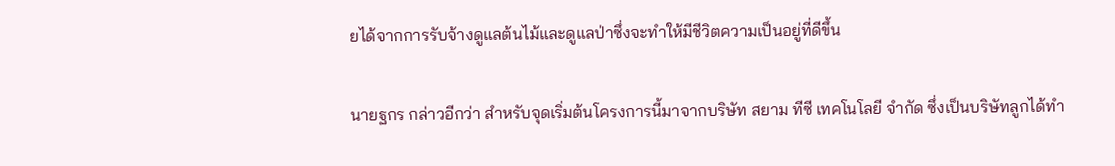ยได้จากการรับจ้างดูแลต้นไม้และดูแลป่าซึ่งจะทำให้มีชีวิตความเป็นอยู่ที่ดีขึ้น

นายฐกร กล่าวอีกว่า สำหรับจุดเริ่มต้นโครงการนี้มาจากบริษัท สยาม ทีซี เทคโนโลยี จำกัด ซึ่งเป็นบริษัทลูกได้ทำ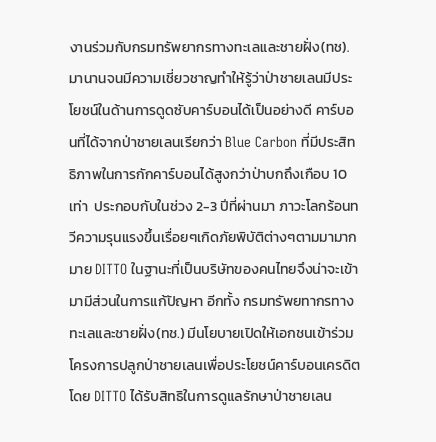งานร่วมกับกรมทรัพยากรทางทะเลและชายฝั่ง(ทช). มานานจนมีความเชี่ยวชาญทำให้รู้ว่าป่าชายเลนมีประโยชน์ในด้านการดูดซับคาร์บอนได้เป็นอย่างดี คาร์บอนที่ได้จากป่าชายเลนเรียกว่า Blue Carbon ที่มีประสิทธิภาพในการกักคาร์บอนได้สูงกว่าป่าบกถึงเกือบ 10 เท่า  ประกอบกับในช่วง 2-3 ปีที่ผ่านมา ภาวะโลกร้อนทวีความรุนแรงขึ้นเรื่อยๆเกิดภัยพิบัติต่างๆตามมามากมาย DITTO ในฐานะที่เป็นบริษัทของคนไทยจึงน่าจะเข้ามามีส่วนในการแก้ปัญหา อีกทั้ง กรมทรัพยทากรทางทะเลและชายฝั่ง(ทช.) มีนโยบายเปิดให้เอกชนเข้าร่วมโครงการปลูกป่าชายเลนเพื่อประโยชน์คาร์บอนเครดิต โดย DITTO ได้รับสิทธิในการดูแลรักษาป่าชายเลน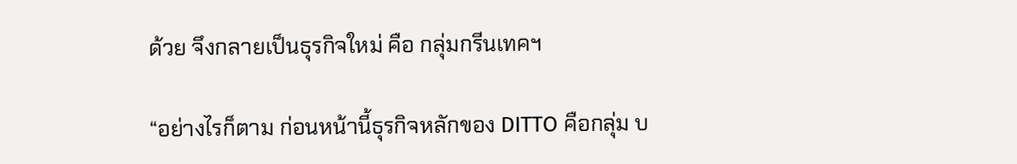ด้วย จึงกลายเป็นธุรกิจใหม่ คือ กลุ่มกรีนเทคฯ

“อย่างไรก็ตาม ก่อนหน้านี้ธุรกิจหลักของ DITTO คือกลุ่ม บ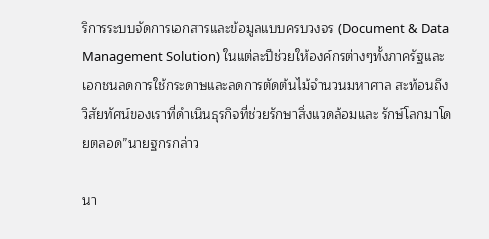ริการระบบจัดการเอกสารและข้อมูลแบบครบวงจร (Document & Data Management Solution) ในแต่ละปีช่วยให้องค์กรต่างๆทั้งภาครัฐและเอกชนลดการใช้กระดาษและลดการตัดต้นไม้จำนวนมหาศาล สะท้อนถึงวิสัยทัศน์ของเราที่ดำเนินธุรกิจที่ช่วยรักษาสิ่งแวดล้อมและ รักษ์โลกมาโดยตลอด”นายฐกรกล่าว

นา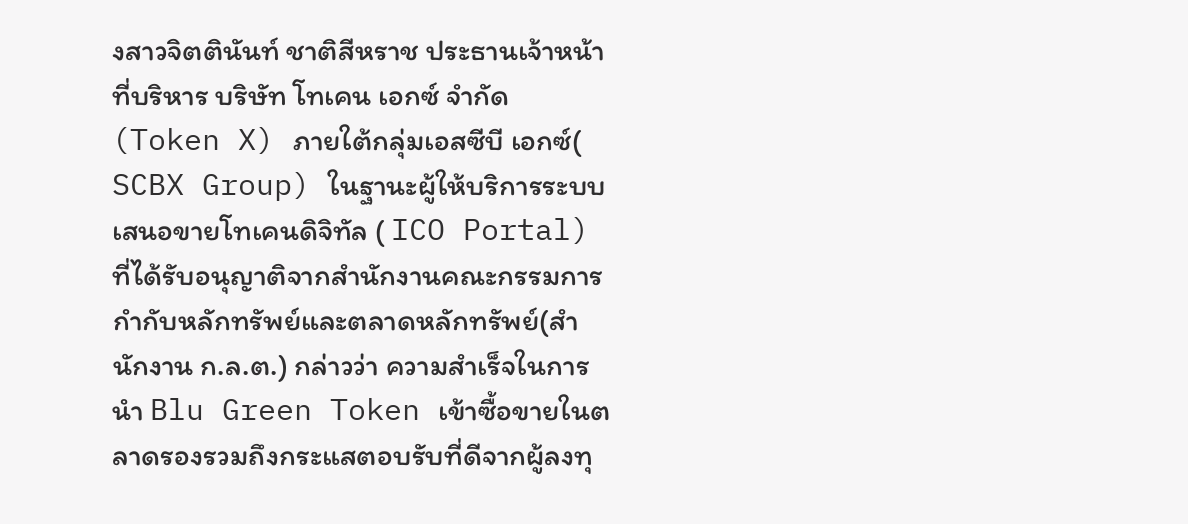งสาวจิตตินันท์ ชาติสีหราช ประธานเจ้าหน้าที่บริหาร บริษัท โทเคน เอกซ์ จำกัด(Token X) ภายใต้กลุ่มเอสซีบี เอกซ์( SCBX Group) ในฐานะผู้ให้บริการระบบเสนอขายโทเคนดิจิทัล ( ICO Portal) ที่ได้รับอนุญาติจากสำนักงานคณะกรรมการกำกับหลักทรัพย์และตลาดหลักทรัพย์(สำนักงาน ก.ล.ต.) กล่าวว่า ความสำเร็จในการนำ Blu Green Token เข้าซื้อขายในตลาดรองรวมถึงกระแสตอบรับที่ดีจากผู้ลงทุ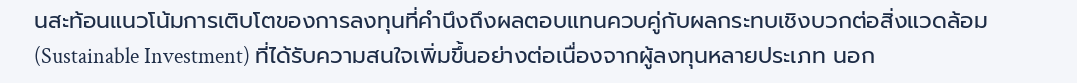นสะท้อนแนวโน้มการเติบโตของการลงทุนที่คำนึงถึงผลตอบแทนควบคู่กับผลกระทบเชิงบวกต่อสิ่งแวดล้อม (Sustainable Investment) ที่ได้รับความสนใจเพิ่มขึ้นอย่างต่อเนื่องจากผู้ลงทุนหลายประเภท นอก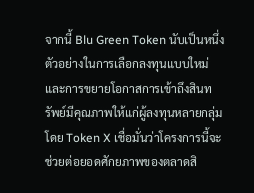จากนี้ Blu Green Token นับเป็นหนึ่งตัวอย่างในการเลือกลงทุนแบบใหม่และการขยายโอกาสการเข้าถึงสินทรัพย์มีคุณภาพให้แก่ผู้ลงทุนหลายกลุ่ม โดย Token X เชื่อมั่นว่าโครงการนี้จะช่วยต่อยอดศักยภาพของตลาดสิ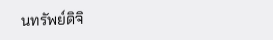นทรัพย์ดิจิ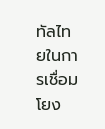ทัลไทยในการเชื่อมโยง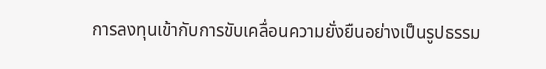การลงทุนเข้ากับการขับเคลื่อนความยั่งยืนอย่างเป็นรูปธรรม